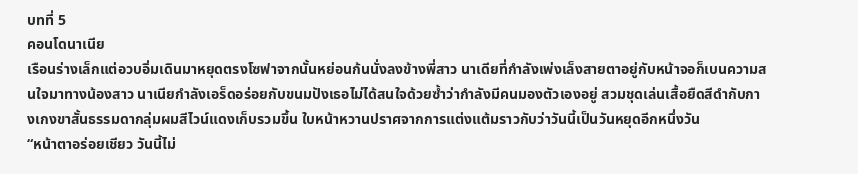บทที่ 5
คอนโดนาเนีย
เรือนร่างเล็กแต่อวบอิ่มเดินมาหยุดตรงโซฟาจากนั้นหย่อนก้นนั่งลงข้างพี่สาว นาเดียที่กำลังเพ่งเล็งสายตาอยู่กับหน้าจอก็เบนความสนใจมาทางน้องสาว นาเนียกำลังเอร็ดอร่อยกับขนมปังเธอไม่ได้สนใจด้วยซ้ำว่ากำลังมีคนมองตัวเองอยู่ สวมชุดเล่นเสื้อยืดสีดำกับกางเกงขาสั้นธรรมดากลุ่มผมสีไวน์แดงเก็บรวมขึ้น ใบหน้าหวานปราศจากการแต่งแต้มราวกับว่าวันนี้เป็นวันหยุดอีกหนึ่งวัน
“หน้าตาอร่อยเชียว วันนี้ไม่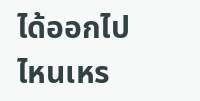ได้ออกไปไหนเหร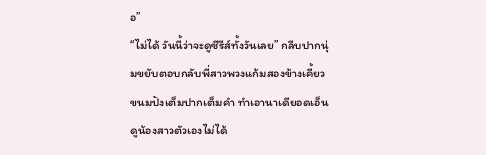อ”
“ไม่ได้ วันนี้ว่าจะดูซีรีส์ทั้งวันเลย” กลีบปากนุ่มขยับตอบกลับพี่สาวพวงแก้มสองข้างเคี้ยวขนมปังเต็มปากเต็มคำ ทำเอานาเดียอดเอ็นดูน้องสาวตัวเองไม่ได้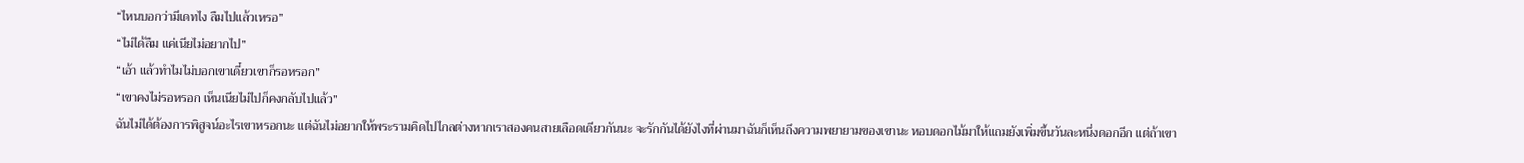“ไหนบอกว่ามีเดทไง ลืมไปแล้วเหรอ”
“ไม่ได้ลืม แค่เนียไม่อยากไป”
“เอ้า แล้วทำไมไม่บอกเขาเดี๋ยวเขาก็รอหรอก”
“เขาคงไม่รอหรอก เห็นเนียไม่ไปก็คงกลับไปแล้ว”
ฉันไม่ได้ต้องการพิสูจน์อะไรเขาหรอกนะ แต่ฉันไม่อยากให้พระรามคิดไปไกลต่างหากเราสองคนสายเลือดเดียวกันนะ จะรักกันได้ยังไงที่ผ่านมาฉันก็เห็นถึงความพยายามของเขานะ หอบดอกไม้มาให้แถมยังเพิ่มขึ้นวันละหนึ่งดอกอีก แต่ถ้าเขา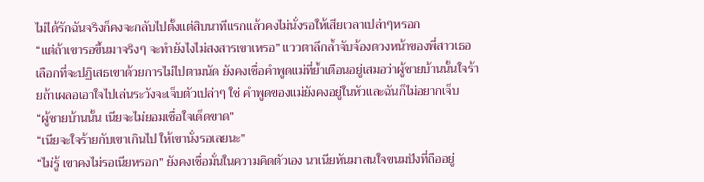ไม่ได้รักฉันจริงก็คงจะกลับไปตั้งแต่สิบนาทีแรกแล้วคงไม่นั่งรอให้เสียเวลาเปล่าๆหรอก
“แต่ถ้าเขารอขึ้นมาจริงๆ จะทำยังไงไม่สงสารเขาเหรอ” แววตาลึกล้ำจับจ้องดวงหน้าของพี่สาวเธอเลือกที่จะปฏิเสธเขาด้วยการไม่ไปตามนัด ยังคงเชื่อคำพูดแม่ที่ย้ำเตือนอยู่เสมอว่าผู้ชายบ้านนั้นใจร้ายถ้าเผลอเอาใจไปเล่นระวังจะเจ็บตัวเปล่าๆ ใช่ คำพูดของแม่ยังคงอยู่ในหัวและฉันก็ไม่อยากเจ็บ
“ผู้ชายบ้านนั้น เนียจะไม่ยอมเชื่อใจเด็ดขาด”
“เนียจะใจร้ายกับเขาเกินไป ให้เขานั่งรอเลยนะ”
“ไม่รู้ เขาคงไม่รอเนียหรอก” ยังคงเชื่อมั่นในความคิดตัวเอง นาเนียหันมาสนใจขนมปังที่ถืออยู่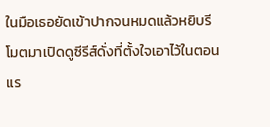ในมือเธอยัดเข้าปากจนหมดแล้วหยิบรีโมตมาเปิดดูซีรีส์ดั่งที่ตั้งใจเอาไว้ในตอนแร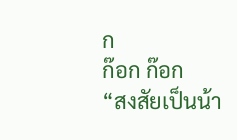ก
ก๊อก ก๊อก
“สงสัยเป็นน้า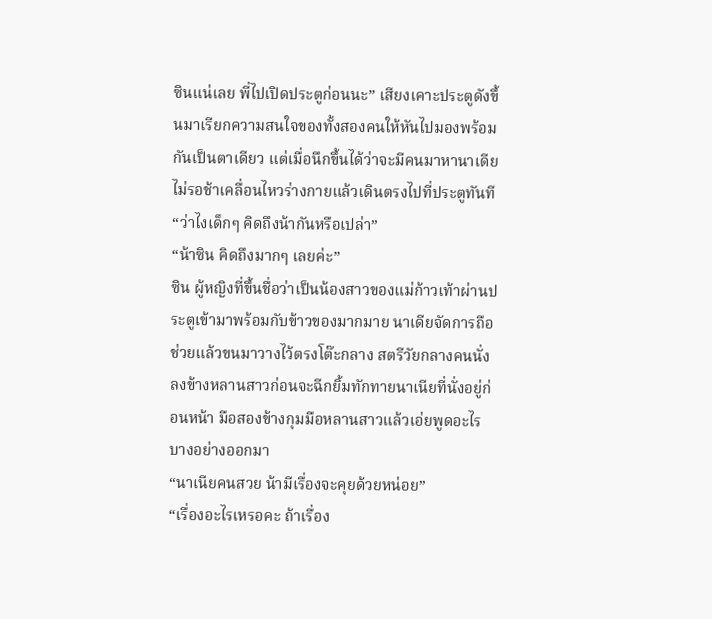ซินแน่เลย พี่ไปเปิดประตูก่อนนะ” เสียงเคาะประตูดังขึ้นมาเรียกความสนใจของทั้งสองคนให้หันไปมองพร้อมกันเป็นตาเดียว แต่เมื่อนึกขึ้นได้ว่าจะมีคนมาหานาเดียไม่รอช้าเคลื่อนไหวร่างกายแล้วเดินตรงไปที่ประตูทันที
“ว่าไงเด็กๆ คิดถึงน้ากันหรือเปล่า”
“น้าซิน คิดถึงมากๆ เลยค่ะ”
ซิน ผู้หญิงที่ขึ้นชื่อว่าเป็นน้องสาวของแม่ก้าวเท้าผ่านประตูเข้ามาพร้อมกับข้าวของมากมาย นาเดียจัดการถือช่วยแล้วขนมาวางไว้ตรงโต๊ะกลาง สตรีวัยกลางคนนั่งลงข้างหลานสาวก่อนจะฉีกยิ้มทักทายนาเนียที่นั่งอยู่ก่อนหน้า มือสองข้างกุมมือหลานสาวแล้วเอ่ยพูดอะไรบางอย่างออกมา
“นาเนียคนสวย น้ามีเรื่องจะคุยด้วยหน่อย”
“เรื่องอะไรเหรอคะ ถ้าเรื่อง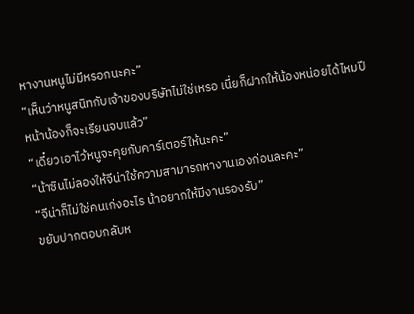หางานหนูไม่มีหรอกนะคะ”
“เห็นว่าหนูสนิทกับเจ้าของบริษัทไม่ใช่เหรอ เนี่ยก็ฝากให้น้องหน่อยได้ไหมปีหน้าน้องก็จะเรียนจบแล้ว”
“เดี๋ยวเอาไว้หนูจะคุยกับคาร์เตอร์ให้นะคะ”
“น้าซินไม่ลองให้จีน่าใช้ความสามารถหางานเองก่อนละคะ”
“จีน่าก็ไม่ใช่คนเก่งอะไร น้าอยากให้มีงานรองรับ”
ขยับปากตอบกลับห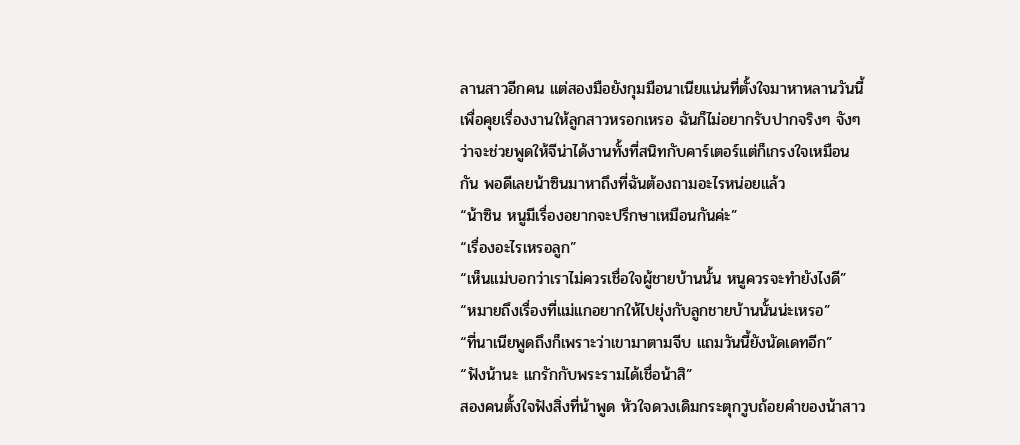ลานสาวอีกคน แต่สองมือยังกุมมือนาเนียแน่นที่ตั้งใจมาหาหลานวันนี้เพื่อคุยเรื่องงานให้ลูกสาวหรอกเหรอ ฉันก็ไม่อยากรับปากจริงๆ จังๆ ว่าจะช่วยพูดให้จีน่าได้งานทั้งที่สนิทกับคาร์เตอร์แต่ก็เกรงใจเหมือนกัน พอดีเลยน้าซินมาหาถึงที่ฉันต้องถามอะไรหน่อยแล้ว
“น้าซิน หนูมีเรื่องอยากจะปรึกษาเหมือนกันค่ะ”
“เรื่องอะไรเหรอลูก”
“เห็นแม่บอกว่าเราไม่ควรเชื่อใจผู้ชายบ้านนั้น หนูควรจะทำยังไงดี”
“หมายถึงเรื่องที่แม่แกอยากให้ไปยุ่งกับลูกชายบ้านนั้นน่ะเหรอ”
“ที่นาเนียพูดถึงก็เพราะว่าเขามาตามจีบ แถมวันนี้ยังนัดเดทอีก”
“ฟังน้านะ แกรักกับพระรามได้เชื่อน้าสิ”
สองคนตั้งใจฟังสิ่งที่น้าพูด หัวใจดวงเดิมกระตุกวูบถ้อยคำของน้าสาว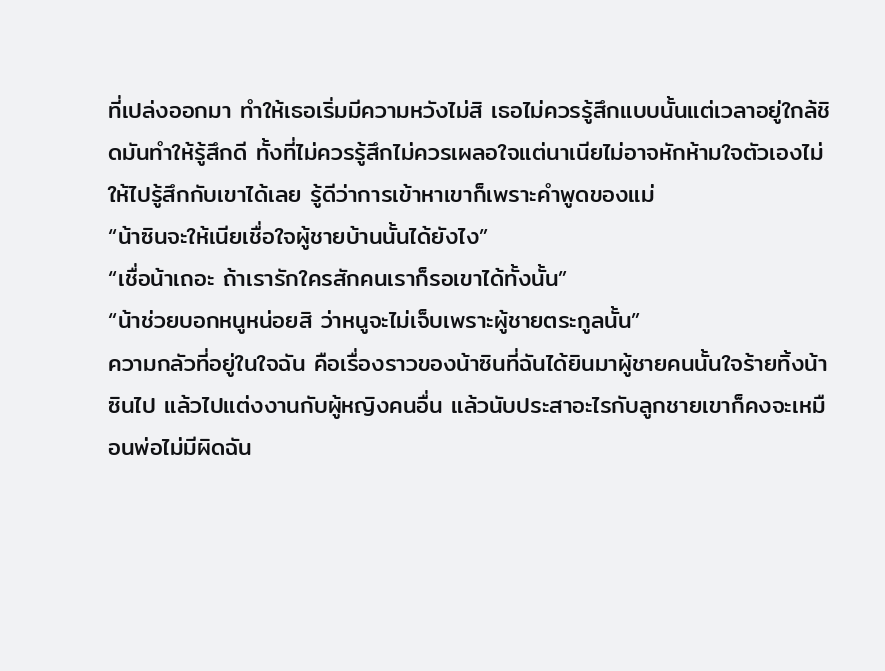ที่เปล่งออกมา ทำให้เธอเริ่มมีความหวังไม่สิ เธอไม่ควรรู้สึกแบบนั้นแต่เวลาอยู่ใกล้ชิดมันทำให้รู้สึกดี ทั้งที่ไม่ควรรู้สึกไม่ควรเผลอใจแต่นาเนียไม่อาจหักห้ามใจตัวเองไม่ให้ไปรู้สึกกับเขาได้เลย รู้ดีว่าการเข้าหาเขาก็เพราะคำพูดของแม่
“น้าซินจะให้เนียเชื่อใจผู้ชายบ้านนั้นได้ยังไง”
“เชื่อน้าเถอะ ถ้าเรารักใครสักคนเราก็รอเขาได้ทั้งนั้น”
“น้าช่วยบอกหนูหน่อยสิ ว่าหนูจะไม่เจ็บเพราะผู้ชายตระกูลนั้น”
ความกลัวที่อยู่ในใจฉัน คือเรื่องราวของน้าซินที่ฉันได้ยินมาผู้ชายคนนั้นใจร้ายทิ้งน้าซินไป แล้วไปแต่งงานกับผู้หญิงคนอื่น แล้วนับประสาอะไรกับลูกชายเขาก็คงจะเหมือนพ่อไม่มีผิดฉัน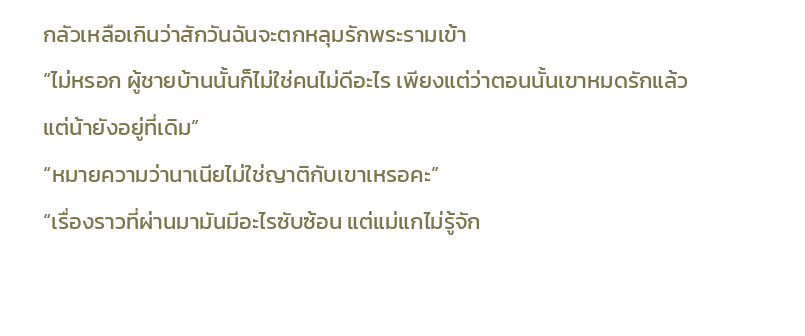กลัวเหลือเกินว่าสักวันฉันจะตกหลุมรักพระรามเข้า
“ไม่หรอก ผู้ชายบ้านนั้นก็ไม่ใช่คนไม่ดีอะไร เพียงแต่ว่าตอนนั้นเขาหมดรักแล้วแต่น้ายังอยู่ที่เดิม”
“หมายความว่านาเนียไม่ใช่ญาติกับเขาเหรอคะ”
“เรื่องราวที่ผ่านมามันมีอะไรซับซ้อน แต่แม่แกไม่รู้จัก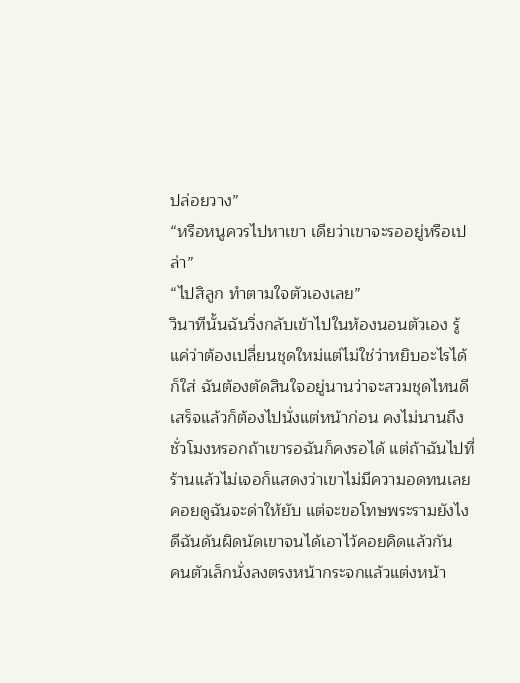ปล่อยวาง”
“หรือหนูควรไปหาเขา เดียว่าเขาจะรออยู่หรือเปล่า”
“ไปสิลูก ทำตามใจตัวเองเลย”
วินาทีนั้นฉันวิ่งกลับเข้าไปในห้องนอนตัวเอง รู้แค่ว่าต้องเปลี่ยนชุดใหม่แต่ไม่ใช่ว่าหยิบอะไรได้ก็ใส่ ฉันต้องตัดสินใจอยู่นานว่าจะสวมชุดไหนดีเสร็จแล้วก็ต้องไปนั่งแต่หน้าก่อน คงไม่นานถึงชั่วโมงหรอกถ้าเขารอฉันก็คงรอได้ แต่ถ้าฉันไปที่ร้านแล้วไม่เจอก็แสดงว่าเขาไม่มีความอดทนเลยคอยดูฉันจะด่าให้ยับ แต่จะขอโทษพระรามยังไงดีฉันดันผิดนัดเขาจนได้เอาไว้คอยคิดแล้วกัน
คนตัวเล็กนั่งลงตรงหน้ากระจกแล้วแต่งหน้า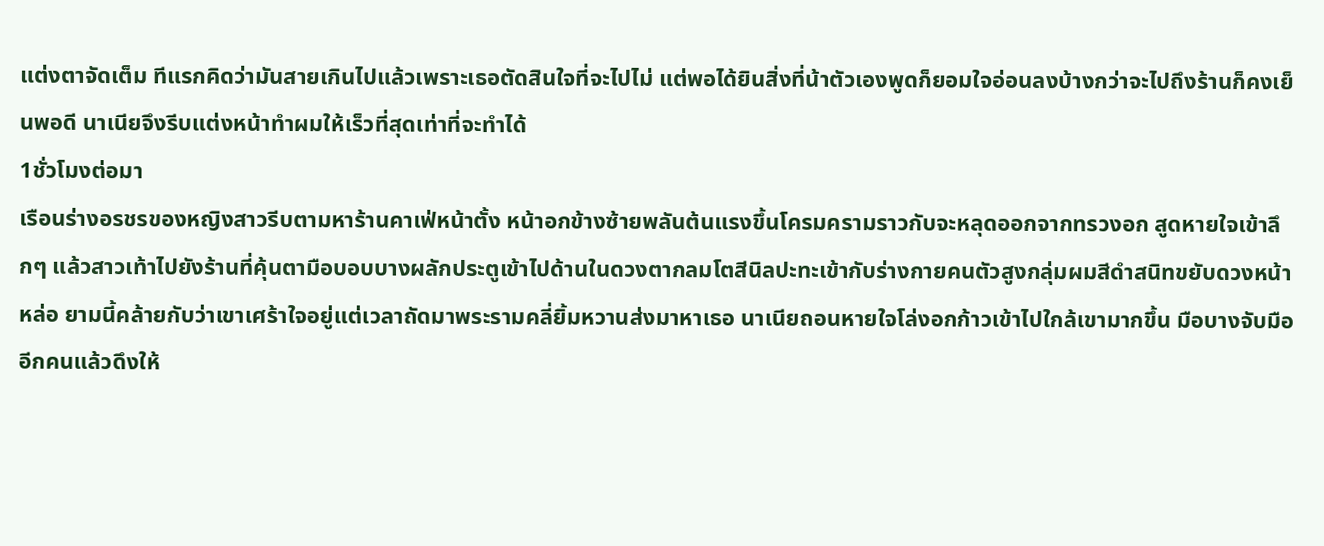แต่งตาจัดเต็ม ทีแรกคิดว่ามันสายเกินไปแล้วเพราะเธอตัดสินใจที่จะไปไม่ แต่พอได้ยินสิ่งที่น้าตัวเองพูดก็ยอมใจอ่อนลงบ้างกว่าจะไปถึงร้านก็คงเย็นพอดี นาเนียจึงรีบแต่งหน้าทำผมให้เร็วที่สุดเท่าที่จะทำได้
1ชั่วโมงต่อมา
เรือนร่างอรชรของหญิงสาวรีบตามหาร้านคาเฟ่หน้าตั้ง หน้าอกข้างซ้ายพลันต้นแรงขึ้นโครมครามราวกับจะหลุดออกจากทรวงอก สูดหายใจเข้าลึกๆ แล้วสาวเท้าไปยังร้านที่คุ้นตามือบอบบางผลักประตูเข้าไปด้านในดวงตากลมโตสีนิลปะทะเข้ากับร่างกายคนตัวสูงกลุ่มผมสีดำสนิทขยับดวงหน้าหล่อ ยามนี้คล้ายกับว่าเขาเศร้าใจอยู่แต่เวลาถัดมาพระรามคลี่ยิ้มหวานส่งมาหาเธอ นาเนียถอนหายใจโล่งอกก้าวเข้าไปใกล้เขามากขึ้น มือบางจับมืออีกคนแล้วดึงให้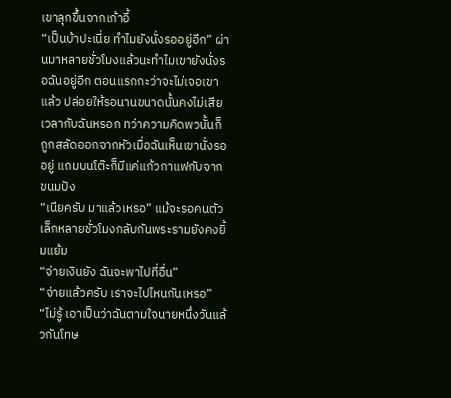เขาลุกขึ้นจากเก้าอี้
“เป็นบ้าปะเนี่ย ทำไมยังนั่งรออยู่อีก” ผ่านมาหลายชั่วโมงแล้วนะทำไมเขายังนั่งรอฉันอยู่อีก ตอนแรกกะว่าจะไม่เจอเขาแล้ว ปล่อยให้รอนานขนาดนั้นคงไม่เสียเวลากับฉันหรอก ทว่าความคิดพวนั้นก็ถูกสลัดออกจากหัวเมื่อฉันเห็นเขานั่งรออยู่ แถมบนโต๊ะก็มีแค่แก้วกาแฟกับจากขนมปัง
“เนียครับ มาแล้วเหรอ” แม้จะรอคนตัวเล็กหลายชั่วโมงกลับกันพระรามยังคงยิ้มแย้ม
“จ่ายเงินยัง ฉันจะพาไปที่อื่น”
“จ่ายแล้วครับ เราจะไปไหนกันเหรอ”
“ไม่รู้ เอาเป็นว่าฉันตามใจนายหนึ่งวันแล้วกันโทษ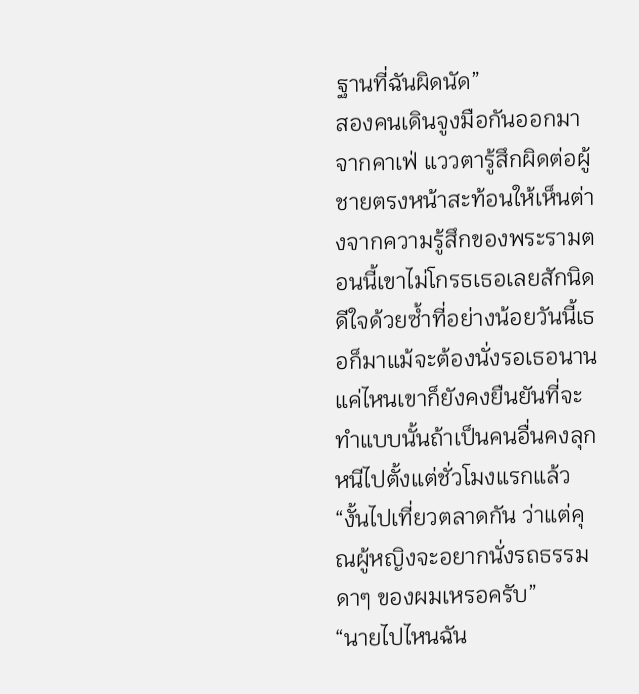ฐานที่ฉันผิดนัด”
สองคนเดินจูงมือกันออกมาจากคาเฟ่ แววตารู้สึกผิดต่อผู้ชายตรงหน้าสะท้อนให้เห็นต่างจากความรู้สึกของพระรามตอนนี้เขาไม่โกรธเธอเลยสักนิด ดีใจด้วยซ้ำที่อย่างน้อยวันนี้เธอก็มาแม้จะต้องนั่งรอเธอนานแค่ไหนเขาก็ยังคงยืนยันที่จะทำแบบนั้นถ้าเป็นคนอื่นคงลุกหนีไปตั้งแต่ชั่วโมงแรกแล้ว
“งั้นไปเที่ยวตลาดกัน ว่าแต่คุณผู้หญิงจะอยากนั่งรถธรรมดาๆ ของผมเหรอครับ”
“นายไปไหนฉัน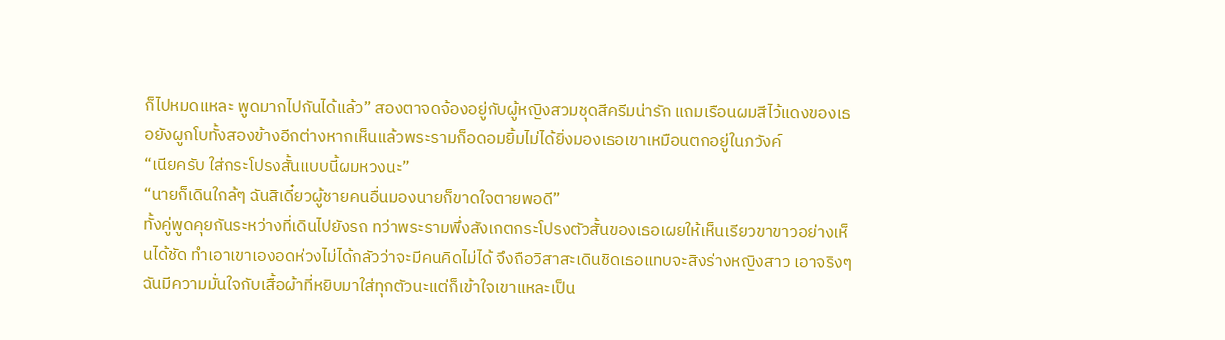ก็ไปหมดแหละ พูดมากไปกันได้แล้ว” สองตาจดจ้องอยู่กับผู้หญิงสวมชุดสีครีมน่ารัก แถมเรือนผมสีไว้แดงของเธอยังผูกโบทั้งสองข้างอีกต่างหากเห็นแล้วพระรามก็อดอมยิ้มไม่ได้ยิ่งมองเธอเขาเหมือนตกอยู่ในภวังค์
“เนียครับ ใส่กระโปรงสั้นแบบนี้ผมหวงนะ”
“นายก็เดินใกล้ๆ ฉันสิเดี๋ยวผู้ชายคนอื่นมองนายก็ขาดใจตายพอดี”
ทั้งคู่พูดคุยกันระหว่างที่เดินไปยังรถ ทว่าพระรามพึ่งสังเกตกระโปรงตัวสั้นของเธอเผยให้เห็นเรียวขาขาวอย่างเห็นได้ชัด ทำเอาเขาเองอดห่วงไม่ได้กลัวว่าจะมีคนคิดไม่ได้ จึงถือวิสาสะเดินชิดเธอแทบจะสิงร่างหญิงสาว เอาจริงๆ ฉันมีความมั่นใจกับเสื้อผ้าที่หยิบมาใส่ทุกตัวนะแต่ก็เข้าใจเขาแหละเป็น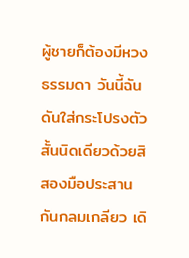ผู้ชายก็ต้องมีหวงธรรมดา วันนี้ฉันดันใส่กระโปรงตัวสั้นนิดเดียวด้วยสิ
สองมือประสานกันกลมเกลียว เดิ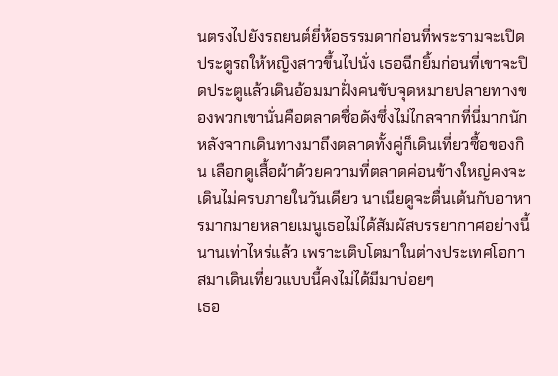นตรงไปยังรถยนต์ยี่ห้อธรรมดาก่อนที่พระรามจะเปิดประตูรถให้หญิงสาวขึ้นไปนั่ง เธอฉีกยิ้มก่อนที่เขาจะปิดประตูแล้วเดินอ้อมมาฝั่งคนขับจุดหมายปลายทางของพวกเขานั่นคือตลาดชื่อดังซึ่งไม่ไกลจากที่นี่มากนัก
หลังจากเดินทางมาถึงตลาดทั้งคู่ก็เดินเที่ยวซื้อของกิน เลือกดูเสื้อผ้าด้วยความที่ตลาดค่อนข้างใหญ่คงจะเดินไม่ครบภายในวันเดียว นาเนียดูจะตื่นเต้นกับอาหารมากมายหลายเมนูเธอไม่ได้สัมผัสบรรยากาศอย่างนี้นานเท่าไหร่แล้ว เพราะเติบโตมาในต่างประเทศโอกาสมาเดินเที่ยวแบบนี้คงไม่ได้มีมาบ่อยๆ
เธอ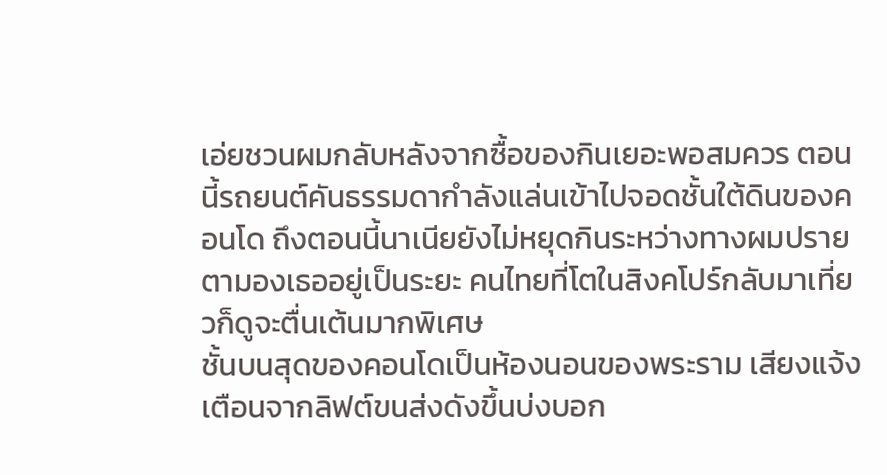เอ่ยชวนผมกลับหลังจากซื้อของกินเยอะพอสมควร ตอนนี้รถยนต์คันธรรมดากำลังแล่นเข้าไปจอดชั้นใต้ดินของคอนโด ถึงตอนนี้นาเนียยังไม่หยุดกินระหว่างทางผมปรายตามองเธออยู่เป็นระยะ คนไทยที่โตในสิงคโปร์กลับมาเที่ยวก็ดูจะตื่นเต้นมากพิเศษ
ชั้นบนสุดของคอนโดเป็นห้องนอนของพระราม เสียงแจ้งเตือนจากลิฟต์ขนส่งดังขึ้นบ่งบอก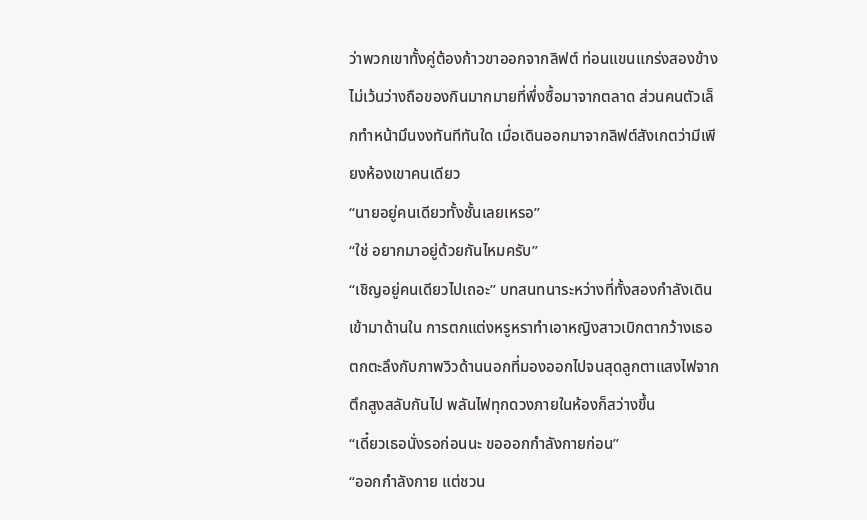ว่าพวกเขาทั้งคู่ต้องก้าวขาออกจากลิฟต์ ท่อนแขนแกร่งสองข้างไม่เว้นว่างถือของกินมากมายที่พึ่งซื้อมาจากตลาด ส่วนคนตัวเล็กทำหน้ามึนงงทันทีทันใด เมื่อเดินออกมาจากลิฟต์สังเกตว่ามีเพียงห้องเขาคนเดียว
“นายอยู่คนเดียวทั้งชั้นเลยเหรอ”
“ใช่ อยากมาอยู่ด้วยกันไหมครับ”
“เชิญอยู่คนเดียวไปเถอะ” บทสนทนาระหว่างที่ทั้งสองกำลังเดินเข้ามาด้านใน การตกแต่งหรูหราทำเอาหญิงสาวเบิกตากว้างเธอตกตะลึงกับภาพวิวด้านนอกที่มองออกไปจนสุดลูกตาแสงไฟจากตึกสูงสลับกันไป พลันไฟทุกดวงภายในห้องก็สว่างขึ้น
“เดี๋ยวเธอนั่งรอก่อนนะ ขอออกกำลังกายก่อน”
“ออกกำลังกาย แต่ชวน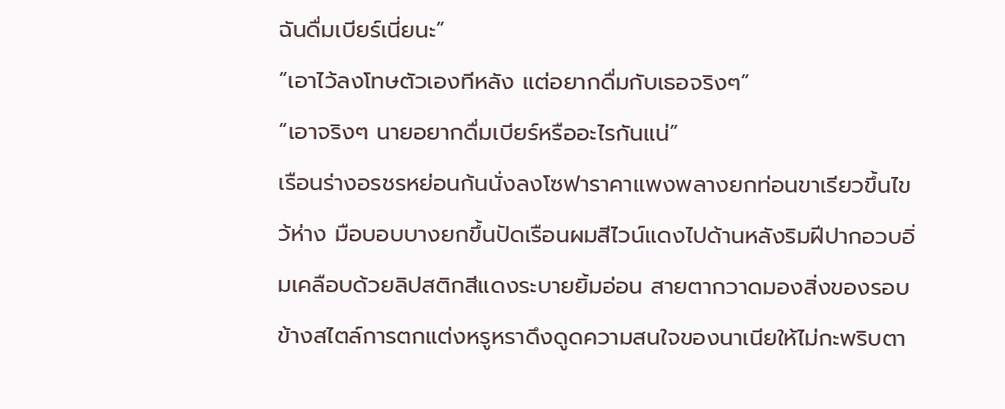ฉันดื่มเบียร์เนี่ยนะ”
“เอาไว้ลงโทษตัวเองทีหลัง แต่อยากดื่มกับเธอจริงๆ”
“เอาจริงๆ นายอยากดื่มเบียร์หรืออะไรกันแน่”
เรือนร่างอรชรหย่อนก้นนั่งลงโซฟาราคาแพงพลางยกท่อนขาเรียวขึ้นไขว้ห่าง มือบอบบางยกขึ้นปัดเรือนผมสีไวน์แดงไปด้านหลังริมฝีปากอวบอิ่มเคลือบด้วยลิปสติกสีแดงระบายยิ้มอ่อน สายตากวาดมองสิ่งของรอบข้างสไตล์การตกแต่งหรูหราดึงดูดความสนใจของนาเนียให้ไม่กะพริบตา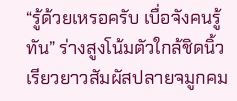“รู้ด้วยเหรอครับ เบื่อจังคนรู้ทัน” ร่างสูงโน้มตัวใกล้ชิดนิ้วเรียวยาวสัมผัสปลายจมูกคม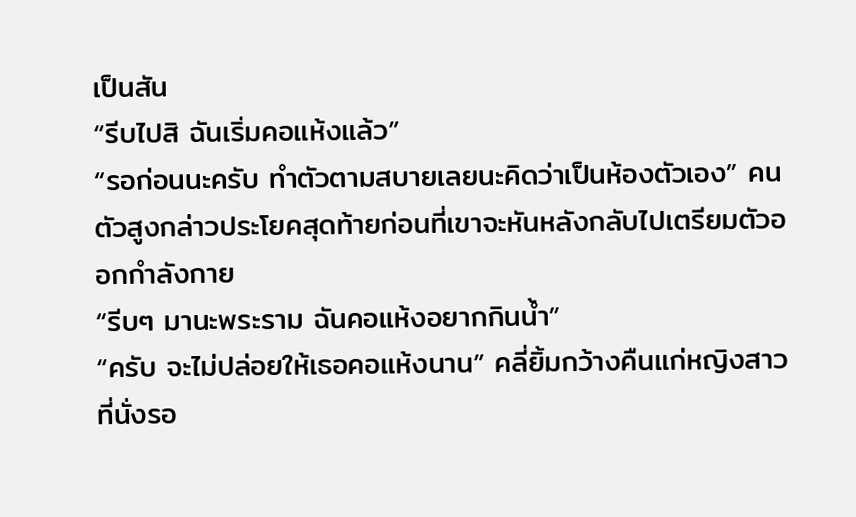เป็นสัน
“รีบไปสิ ฉันเริ่มคอแห้งแล้ว”
“รอก่อนนะครับ ทำตัวตามสบายเลยนะคิดว่าเป็นห้องตัวเอง” คนตัวสูงกล่าวประโยคสุดท้ายก่อนที่เขาจะหันหลังกลับไปเตรียมตัวออกกำลังกาย
“รีบๆ มานะพระราม ฉันคอแห้งอยากกินน้ำ”
“ครับ จะไม่ปล่อยให้เธอคอแห้งนาน” คลี่ยิ้มกว้างคืนแก่หญิงสาวที่นั่งรอ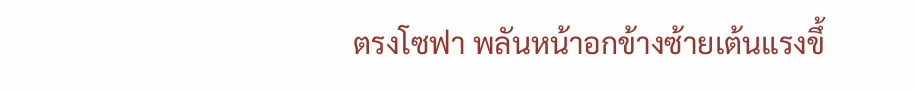ตรงโซฟา พลันหน้าอกข้างซ้ายเต้นแรงขึ้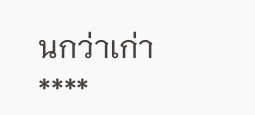นกว่าเก่า
****